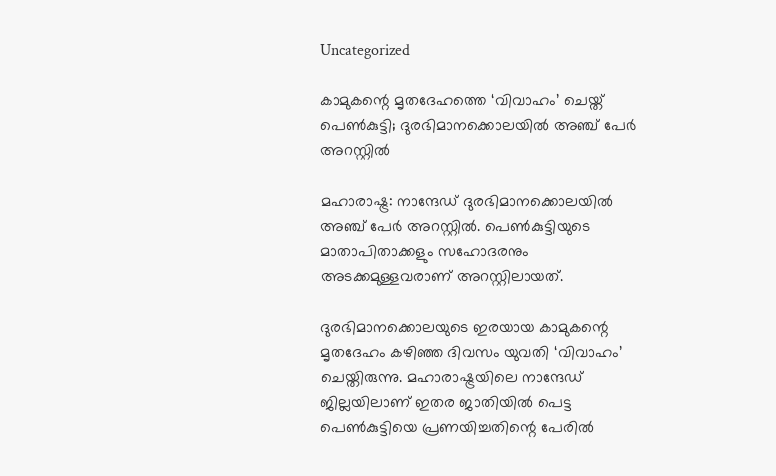Uncategorized

കാമുകന്റെ മൃതദേഹത്തെ ‘വിവാഹം’ ചെയ്ത് പെണ്‍കുട്ടി; ദുരഭിമാനക്കൊലയിൽ അഞ്ച് പേർ അറസ്റ്റിൽ

മഹാരാഷ്ട്ര: നാന്ദേഡ് ദുരഭിമാനക്കൊലയിൽ അഞ്ച് പേർ അറസ്റ്റിൽ. പെൺകുട്ടിയുടെ മാതാപിതാക്കളും സഹോദരനും അടക്കമുള്ളവരാണ് അറസ്റ്റിലായത്.

ദുരഭിമാനക്കൊലയുടെ ഇരയായ കാമുകന്റെ മൃതദേഹം കഴിഞ്ഞ ദിവസം യുവതി ‘വിവാഹം’ ചെയ്തിരുന്നു. മഹാരാഷ്ട്രയിലെ നാന്ദേഡ് ജില്ലയിലാണ് ഇതര ജാതിയില്‍ പെട്ട പെണ്‍കുട്ടിയെ പ്രണയിച്ചതിന്റെ പേരില്‍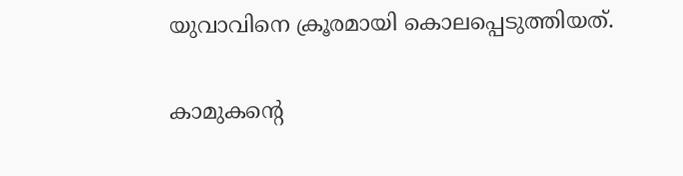യുവാവിനെ ക്രൂരമായി കൊലപ്പെടുത്തിയത്.

കാമുകന്റെ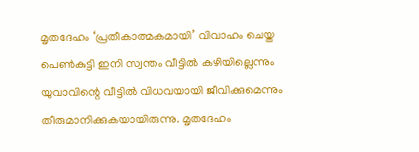മൃതദേഹം ‘പ്രതീകാത്മകമായി’ വിവാഹം ചെയ്ത പെണ്‍കുട്ടി ഇനി സ്വന്തം വീട്ടില്‍ കഴിയില്ലെന്നും യുവാവിന്റെ വീട്ടില്‍ വിധവയായി ജീവിക്കുമെന്നും തീരുമാനിക്കുകയായിരുന്നു. മൃതദേഹം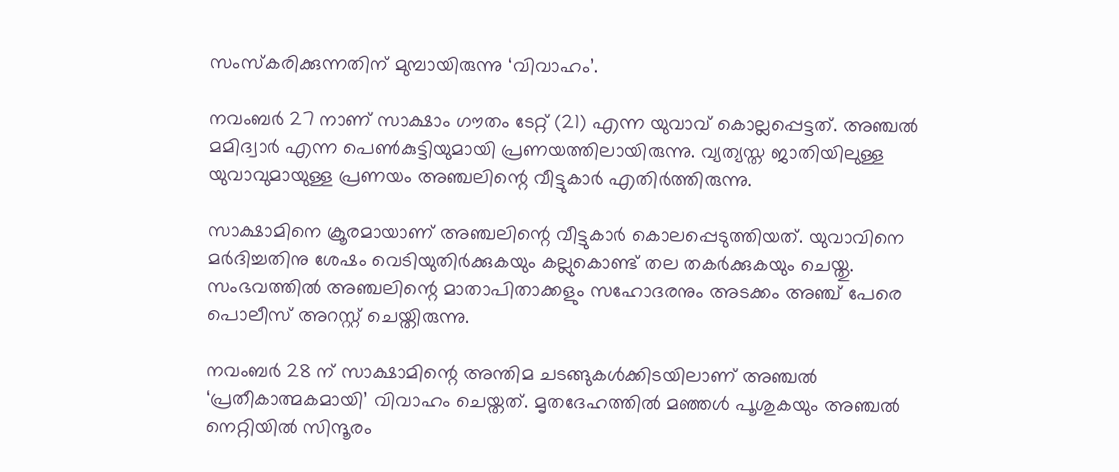സംസ്‌കരിക്കുന്നതിന് മുമ്പായിരുന്നു ‘വിവാഹം’.

നവംബര്‍ 27 നാണ് സാക്ഷാം ഗൗതം ടേറ്റ് (21) എന്ന യുവാവ് കൊല്ലപ്പെട്ടത്. അഞ്ചല്‍ മമിദ്വാര്‍ എന്ന പെണ്‍കുട്ടിയുമായി പ്രണയത്തിലായിരുന്നു. വ്യത്യസ്ത ജാതിയിലുള്ള യുവാവുമായുള്ള പ്രണയം അഞ്ചലിന്റെ വീട്ടുകാര്‍ എതിര്‍ത്തിരുന്നു.

സാക്ഷാമിനെ ക്രൂരമായാണ് അഞ്ചലിന്റെ വീട്ടുകാര്‍ കൊലപ്പെടുത്തിയത്. യുവാവിനെ മര്‍ദിച്ചതിനു ശേഷം വെടിയുതിര്‍ക്കുകയും കല്ലുകൊണ്ട് തല തകര്‍ക്കുകയും ചെയ്തു. സംഭവത്തില്‍ അഞ്ചലിന്റെ മാതാപിതാക്കളും സഹോദരനും അടക്കം അഞ്ച് പേരെ പൊലീസ് അറസ്റ്റ് ചെയ്തിരുന്നു.

നവംബര്‍ 28 ന് സാക്ഷാമിന്റെ അന്തിമ ചടങ്ങുകള്‍ക്കിടയിലാണ് അഞ്ചല്‍ ‘പ്രതീകാത്മകമായി’ വിവാഹം ചെയ്തത്. മൃതദേഹത്തില്‍ മഞ്ഞള്‍ പൂശുകയും അഞ്ചല്‍ നെറ്റിയില്‍ സിന്ദൂരം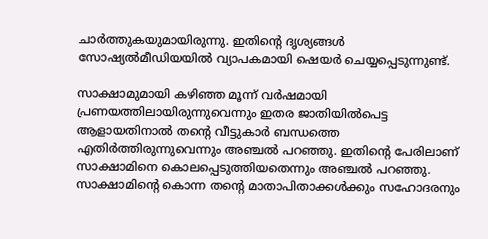ചാര്‍ത്തുകയുമായിരുന്നു. ഇതിന്റെ ദൃശ്യങ്ങള്‍ സോഷ്യല്‍മീഡിയയില്‍ വ്യാപകമായി ഷെയര്‍ ചെയ്യപ്പെടുന്നുണ്ട്.

സാക്ഷാമുമായി കഴിഞ്ഞ മൂന്ന് വര്‍ഷമായി പ്രണയത്തിലായിരുന്നുവെന്നും ഇതര ജാതിയില്‍പെട്ട ആളായതിനാല്‍ തന്റെ വീട്ടുകാര്‍ ബന്ധത്തെ എതിര്‍ത്തിരുന്നുവെന്നും അഞ്ചല്‍ പറഞ്ഞു. ഇതിന്റെ പേരിലാണ് സാക്ഷാമിനെ കൊലപ്പെടുത്തിയതെന്നും അഞ്ചല്‍ പറഞ്ഞു. സാക്ഷാമിന്റെ കൊന്ന തന്റെ മാതാപിതാക്കള്‍ക്കും സഹോദരനും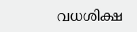വധശിക്ഷ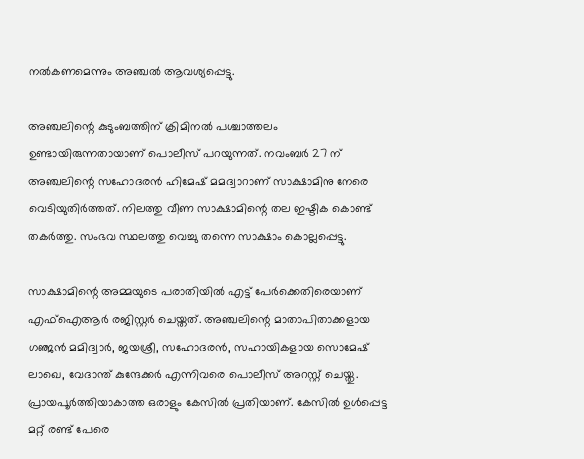നല്‍കണമെന്നും അഞ്ചല്‍ ആവശ്യപ്പെട്ടു.

അഞ്ചലിന്റെ കുടുംബത്തിന് ക്രിമിനല്‍ പശ്ചാത്തലം ഉണ്ടായിരുന്നതായാണ് പൊലീസ് പറയുന്നത്. നവംബര്‍ 27 ന് അഞ്ചലിന്റെ സഹോദരന്‍ ഹിമേഷ് മമദ്വാറാണ് സാക്ഷാമിനു നേരെ വെടിയുതിര്‍ത്തത്. നിലത്തു വീണ സാക്ഷാമിന്റെ തല ഇഷ്ടിക കൊണ്ട് തകര്‍ത്തു. സംഭവ സ്ഥലത്തു വെച്ചു തന്നെ സാക്ഷാം കൊല്ലപ്പെട്ടു.

സാക്ഷാമിന്റെ അമ്മയുടെ പരാതിയില്‍ എട്ട് പേര്‍ക്കെതിരെയാണ് എഫ്‌ഐആര്‍ രജിസ്റ്റര്‍ ചെയ്തത്. അഞ്ചലിന്റെ മാതാപിതാക്കളായ ഗഞ്ജന്‍ മമിദ്വാര്‍, ജയശ്രീ, സഹോദരന്‍, സഹായികളായ സൊമേഷ് ലാഖെ, വേദാന്ത് കുന്ദേക്കര്‍ എന്നിവരെ പൊലീസ് അറസ്റ്റ് ചെയ്തു. പ്രായപൂര്‍ത്തിയാകാത്ത ഒരാളും കേസില്‍ പ്രതിയാണ്. കേസില്‍ ഉള്‍പ്പെട്ട മറ്റ് രണ്ട് പേരെ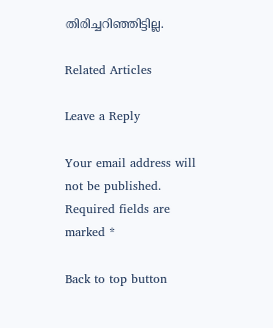തിരിച്ചറിഞ്ഞിട്ടില്ല.

Related Articles

Leave a Reply

Your email address will not be published. Required fields are marked *

Back to top button